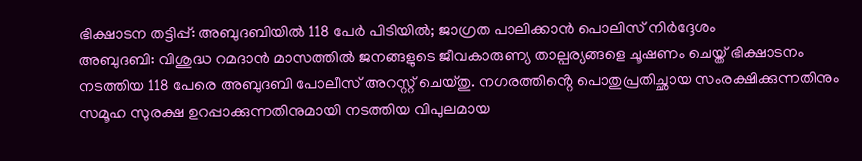ഭിക്ഷാടന തട്ടിപ്പ്: അബുദബിയിൽ 118 പേർ പിടിയിൽ; ജാഗ്രത പാലിക്കാൻ പൊലിസ് നിർദ്ദേശം
അബുദബി: വിശുദ്ധ റമദാൻ മാസത്തിൽ ജനങ്ങളുടെ ജീവകാരുണ്യ താല്പര്യങ്ങളെ ചൂഷണം ചെയ്ത് ഭിക്ഷാടനം നടത്തിയ 118 പേരെ അബുദബി പോലീസ് അറസ്റ്റ് ചെയ്തു. നഗരത്തിൻ്റെ പൊതുപ്രതിച്ഛായ സംരക്ഷിക്കുന്നതിനും സമൂഹ സുരക്ഷ ഉറപ്പാക്കുന്നതിനുമായി നടത്തിയ വിപുലമായ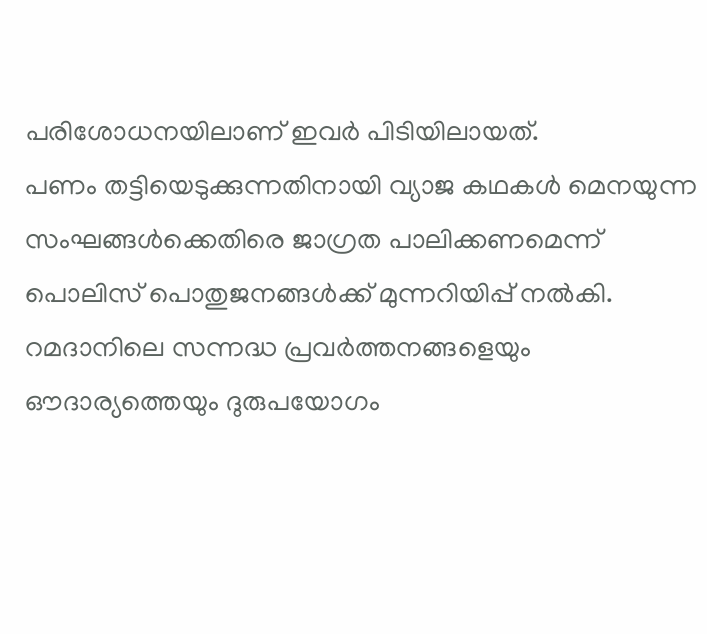പരിശോധനയിലാണ് ഇവർ പിടിയിലായത്.
പണം തട്ടിയെടുക്കുന്നതിനായി വ്യാജ കഥകൾ മെനയുന്ന സംഘങ്ങൾക്കെതിരെ ജാഗ്രത പാലിക്കണമെന്ന് പൊലിസ് പൊതുജനങ്ങൾക്ക് മുന്നറിയിപ്പ് നൽകി. റമദാനിലെ സന്നദ്ധ പ്രവർത്തനങ്ങളെയും ഔദാര്യത്തെയും ദുരുപയോഗം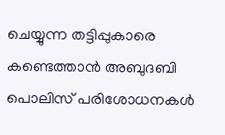ചെയ്യുന്ന തട്ടിപ്പുകാരെ കണ്ടെത്താൻ അബുദബി പൊലിസ് പരിശോധനകൾ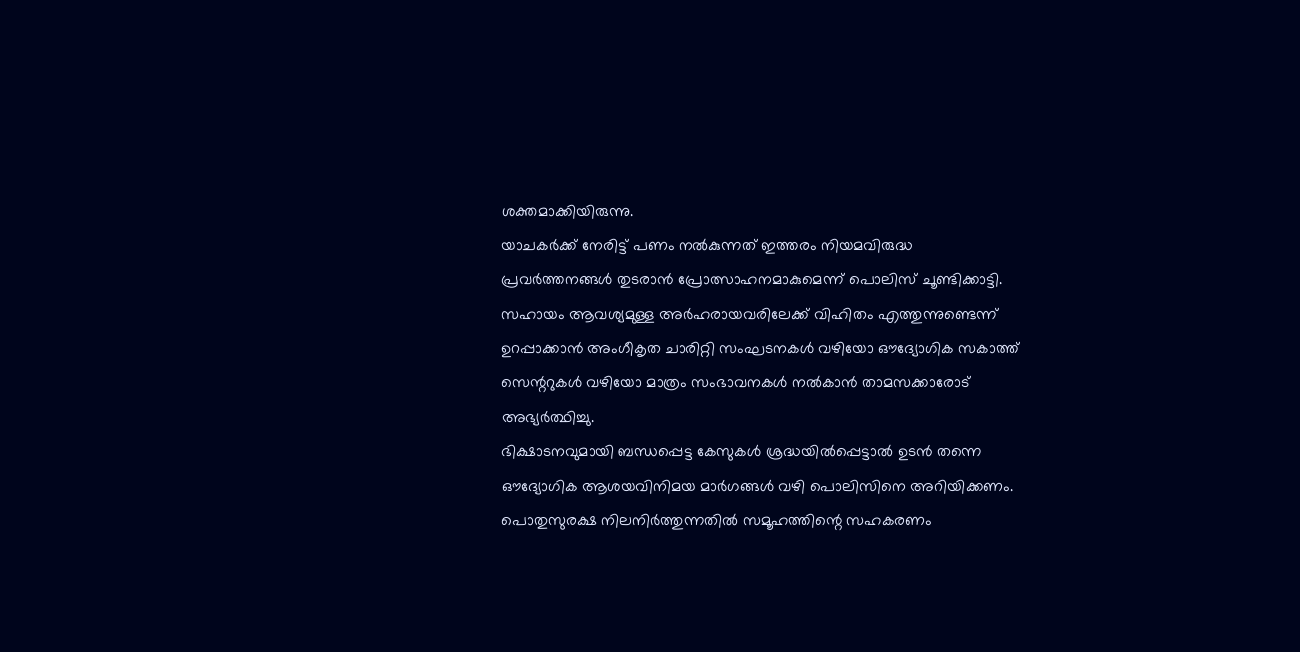ശക്തമാക്കിയിരുന്നു.
യാചകർക്ക് നേരിട്ട് പണം നൽകുന്നത് ഇത്തരം നിയമവിരുദ്ധ പ്രവർത്തനങ്ങൾ തുടരാൻ പ്രോത്സാഹനമാകുമെന്ന് പൊലിസ് ചൂണ്ടിക്കാട്ടി. സഹായം ആവശ്യമുള്ള അർഹരായവരിലേക്ക് വിഹിതം എത്തുന്നുണ്ടെന്ന് ഉറപ്പാക്കാൻ അംഗീകൃത ചാരിറ്റി സംഘടനകൾ വഴിയോ ഔദ്യോഗിക സകാത്ത് സെന്ററുകൾ വഴിയോ മാത്രം സംഭാവനകൾ നൽകാൻ താമസക്കാരോട് അഭ്യർത്ഥിച്ചു.
ഭിക്ഷാടനവുമായി ബന്ധപ്പെട്ട കേസുകൾ ശ്രദ്ധയിൽപ്പെട്ടാൽ ഉടൻ തന്നെ ഔദ്യോഗിക ആശയവിനിമയ മാർഗങ്ങൾ വഴി പൊലിസിനെ അറിയിക്കണം. പൊതുസുരക്ഷ നിലനിർത്തുന്നതിൽ സമൂഹത്തിന്റെ സഹകരണം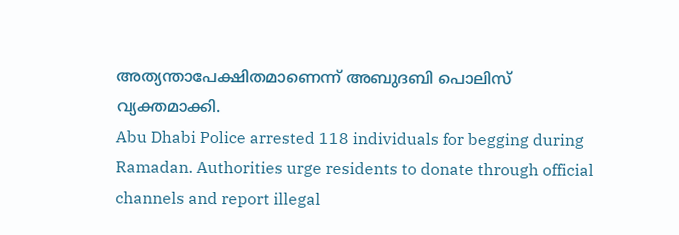അത്യന്താപേക്ഷിതമാണെന്ന് അബുദബി പൊലിസ് വ്യക്തമാക്കി.
Abu Dhabi Police arrested 118 individuals for begging during Ramadan. Authorities urge residents to donate through official channels and report illegal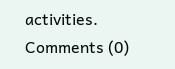activities.
Comments (0)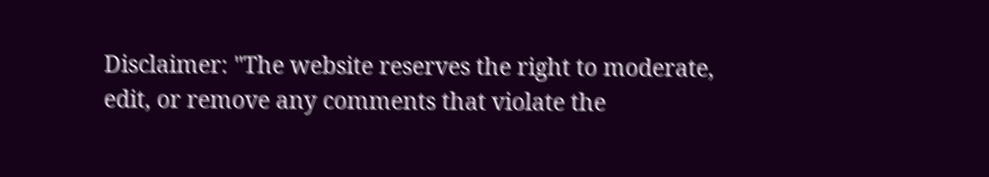Disclaimer: "The website reserves the right to moderate, edit, or remove any comments that violate the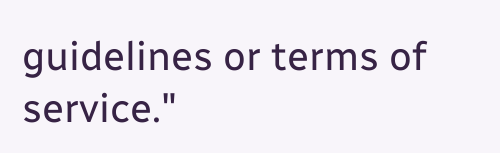guidelines or terms of service."